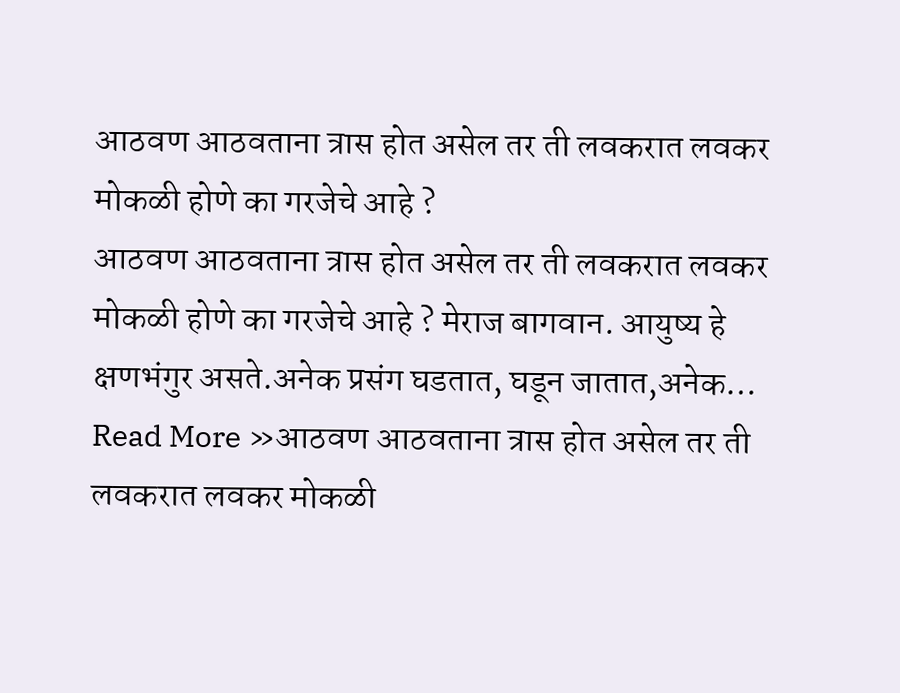आठवण आठवताना त्रास होत असेल तर ती लवकरात लवकर मोकळी होणे का गरजेचे आहे ?
आठवण आठवताना त्रास होत असेल तर ती लवकरात लवकर मोकळी होणे का गरजेचे आहे ? मेराज बागवान. आयुष्य हे क्षणभंगुर असते.अनेक प्रसंग घडतात, घडून जातात,अनेक… Read More »आठवण आठवताना त्रास होत असेल तर ती लवकरात लवकर मोकळी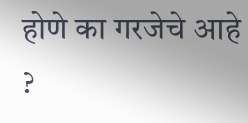होणे का गरजेचे आहे ?